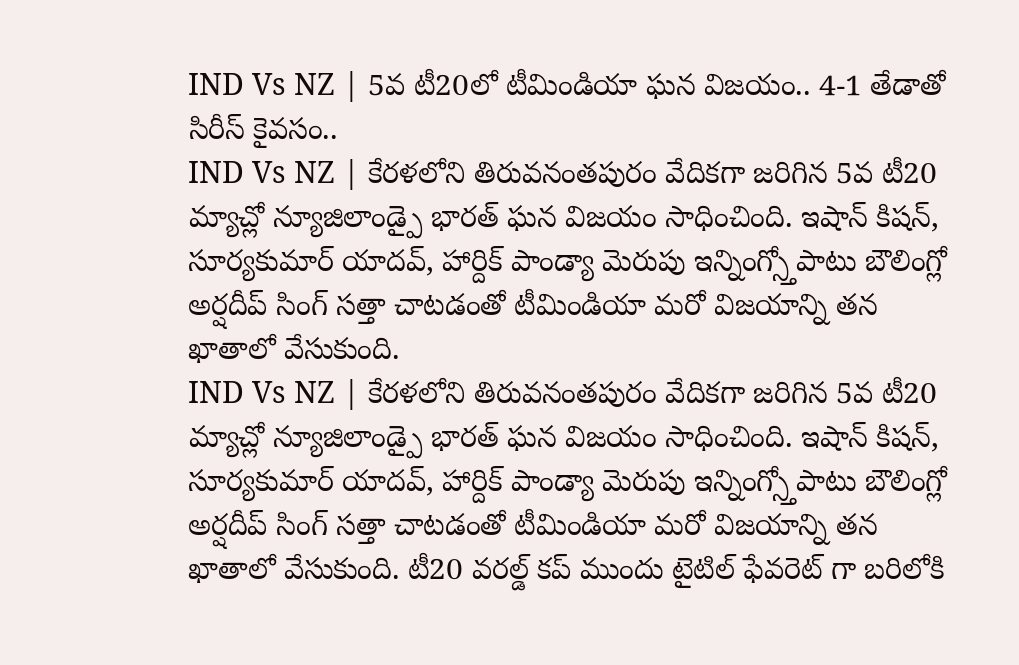IND Vs NZ | 5వ టీ20లో టీమిండియా ఘన విజయం.. 4-1 తేడాతో సిరీస్ కైవసం..
IND Vs NZ | కేరళలోని తిరువనంతపురం వేదికగా జరిగిన 5వ టీ20 మ్యాచ్లో న్యూజిలాండ్పై భారత్ ఘన విజయం సాధించింది. ఇషాన్ కిషన్, సూర్యకుమార్ యాదవ్, హార్దిక్ పాండ్యా మెరుపు ఇన్నింగ్స్తోపాటు బౌలింగ్లో అర్షదీప్ సింగ్ సత్తా చాటడంతో టీమిండియా మరో విజయాన్ని తన ఖాతాలో వేసుకుంది.
IND Vs NZ | కేరళలోని తిరువనంతపురం వేదికగా జరిగిన 5వ టీ20 మ్యాచ్లో న్యూజిలాండ్పై భారత్ ఘన విజయం సాధించింది. ఇషాన్ కిషన్, సూర్యకుమార్ యాదవ్, హార్దిక్ పాండ్యా మెరుపు ఇన్నింగ్స్తోపాటు బౌలింగ్లో అర్షదీప్ సింగ్ సత్తా చాటడంతో టీమిండియా మరో విజయాన్ని తన ఖాతాలో వేసుకుంది. టీ20 వరల్డ్ కప్ ముందు టైటిల్ ఫేవరెట్ గా బరిలోకి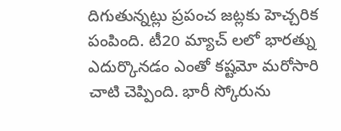దిగుతున్నట్లు ప్రపంచ జట్లకు హెచ్చరిక పంపింది. టీ20 మ్యాచ్ లలో భారత్ను ఎదుర్కొనడం ఎంతో కష్టమో మరోసారి చాటి చెప్పింది. భారీ స్కోరును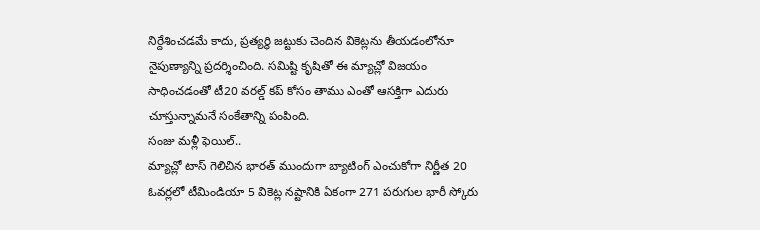నిర్దేశించడమే కాదు, ప్రత్యర్థి జట్టుకు చెందిన వికెట్లను తీయడంలోనూ నైపుణ్యాన్ని ప్రదర్శించింది. సమిష్టి కృషితో ఈ మ్యాచ్లో విజయం సాధించడంతో టీ20 వరల్డ్ కప్ కోసం తాము ఎంతో ఆసక్తిగా ఎదురు చూస్తున్నామనే సంకేతాన్ని పంపింది.
సంజు మళ్లీ ఫెయిల్..
మ్యాచ్లో టాస్ గెలిచిన భారత్ ముందుగా బ్యాటింగ్ ఎంచుకోగా నిర్ణీత 20 ఓవర్లలో టీమిండియా 5 వికెట్ల నష్టానికి ఏకంగా 271 పరుగుల భారీ స్కోరు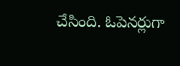చేసింది. ఓపెనర్లుగా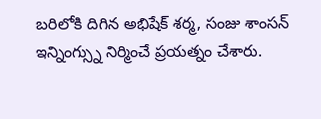బరిలోకి దిగిన అభిషేక్ శర్మ, సంజు శాంసన్ ఇన్నింగ్స్ను నిర్మించే ప్రయత్నం చేశారు.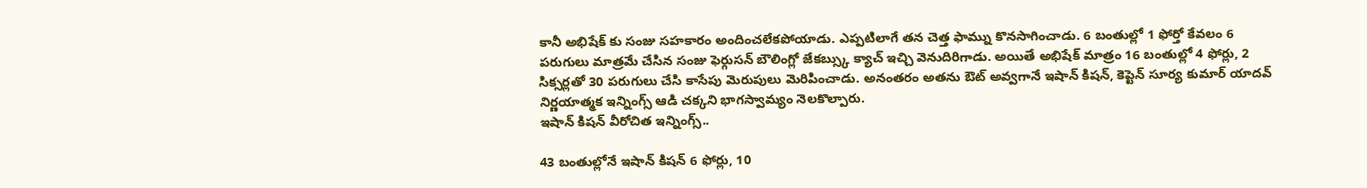కానీ అభిషేక్ కు సంజు సహకారం అందించలేకపోయాడు. ఎప్పటిలాగే తన చెత్త ఫామ్ను కొనసాగించాడు. 6 బంతుల్లో 1 ఫోర్తో కేవలం 6 పరుగులు మాత్రమే చేసిన సంజు ఫెర్గుసన్ బౌలింగ్లో జేకబ్స్కు క్యాచ్ ఇచ్చి వెనుదిరిగాడు. అయితే అభిషేక్ మాత్రం 16 బంతుల్లో 4 ఫోర్లు, 2 సిక్సర్లతో 30 పరుగులు చేసి కాసేపు మెరుపులు మెరిపించాడు. అనంతరం అతను ఔట్ అవ్వగానే ఇషాన్ కిషన్, కెప్టెన్ సూర్య కుమార్ యాదవ్ నిర్ణయాత్మక ఇన్నింగ్స్ ఆడి చక్కని భాగస్వామ్యం నెలకొల్పారు.
ఇషాన్ కిషన్ వీరోచిత ఇన్నింగ్స్..

43 బంతుల్లోనే ఇషాన్ కిషన్ 6 ఫోర్లు, 10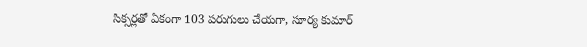సిక్సర్లతో ఏకంగా 103 పరుగులు చేయగా, సూర్య కుమార్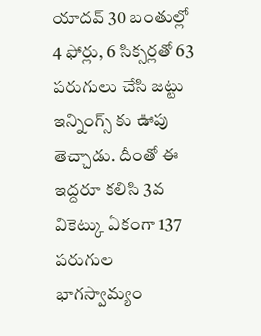యాదవ్ 30 బంతుల్లో 4 ఫోర్లు, 6 సిక్సర్లతో 63 పరుగులు చేసి జట్టు ఇన్నింగ్స్ కు ఊపు తెచ్చాడు. దీంతో ఈ ఇద్దరూ కలిసి 3వ వికెట్కు ఏకంగా 137 పరుగుల భాగస్వామ్యం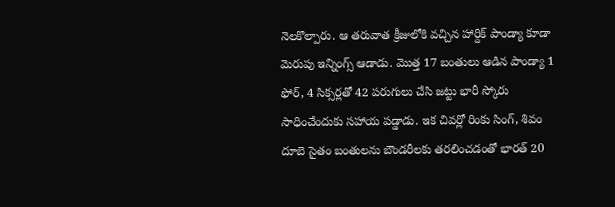నెలకొల్పారు. ఆ తరువాత క్రీజులోకి వచ్చిన హార్దిక్ పాండ్యా కూడా మెరుపు ఇన్నింగ్స్ ఆడాడు. మొత్త 17 బంతులు ఆడిన పాండ్యా 1 ఫోర్, 4 సిక్సర్లతో 42 పరుగులు చేసి జట్టు భారీ స్కోరు సాధించేందుకు సహాయ పడ్డాడు. ఇక చివర్లో రింకు సింగ్, శివం దూబె సైతం బంతులను బౌండరీలకు తరలించడంతో భారత్ 20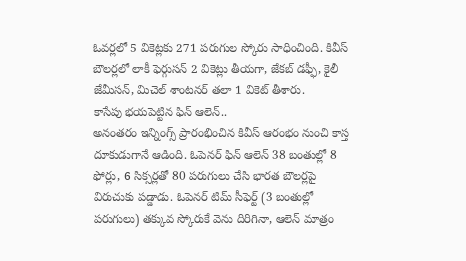ఓవర్లలో 5 వికెట్లకు 271 పరుగుల స్కోరు సాధించింది. కివీస్ బౌలర్లలో లాకీ ఫెర్గుసన్ 2 వికెట్లు తీయగా, జేకబ్ డఫ్ఫీ, కైలీ జేమీసన్, మిచెల్ శాంటనర్ తలా 1 వికెట్ తీశారు.
కాసేపు భయపెట్టిన ఫిన్ ఆలెన్..
అనంతరం ఇన్నింగ్స్ ప్రారంభించిన కివీస్ ఆరంభం నుంచి కాస్త దూకుడుగానే ఆడింది. ఓపెనర్ ఫిన్ ఆలెన్ 38 బంతుల్లో 8 ఫోర్లు, 6 సిక్సర్లతో 80 పరుగులు చేసి భారత బౌలర్లపై విరుచుకు పడ్డాడు. ఓపెనర్ టిమ్ సీఫెర్ట్ (3 బంతుల్లో పరుగులు) తక్కువ స్కోరుకే వెను దిరిగినా, ఆలెన్ మాత్రం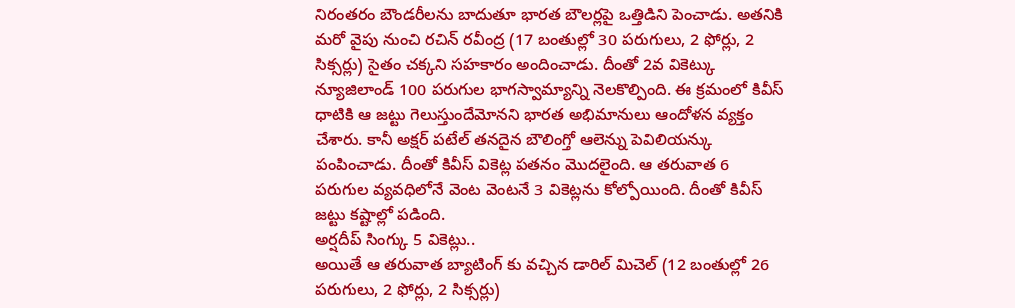నిరంతరం బౌండరీలను బాదుతూ భారత బౌలర్లపై ఒత్తిడిని పెంచాడు. అతనికి మరో వైపు నుంచి రచిన్ రవీంద్ర (17 బంతుల్లో 30 పరుగులు, 2 ఫోర్లు, 2 సిక్సర్లు) సైతం చక్కని సహకారం అందించాడు. దీంతో 2వ వికెట్కు న్యూజిలాండ్ 100 పరుగుల భాగస్వామ్యాన్ని నెలకొల్పింది. ఈ క్రమంలో కివీస్ ధాటికి ఆ జట్టు గెలుస్తుందేమోనని భారత అభిమానులు ఆందోళన వ్యక్తం చేశారు. కానీ అక్షర్ పటేల్ తనదైన బౌలింగ్తో ఆలెన్ను పెవిలియన్కు పంపించాడు. దీంతో కివీస్ వికెట్ల పతనం మొదలైంది. ఆ తరువాత 6 పరుగుల వ్యవధిలోనే వెంట వెంటనే 3 వికెట్లను కోల్పోయింది. దీంతో కివీస్ జట్టు కష్టాల్లో పడింది.
అర్షదీప్ సింగ్కు 5 వికెట్లు..
అయితే ఆ తరువాత బ్యాటింగ్ కు వచ్చిన డారిల్ మిచెల్ (12 బంతుల్లో 26 పరుగులు, 2 ఫోర్లు, 2 సిక్సర్లు)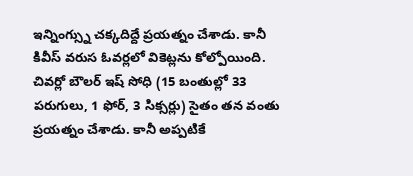ఇన్నింగ్స్ను చక్కదిద్దే ప్రయత్నం చేశాడు. కానీ కివీస్ వరుస ఓవర్లలో వికెట్లను కోల్పోయింది. చివర్లో బౌలర్ ఇష్ సోధి (15 బంతుల్లో 33 పరుగులు, 1 ఫోర్, 3 సిక్సర్లు) సైతం తన వంతు ప్రయత్నం చేశాడు. కానీ అప్పటికే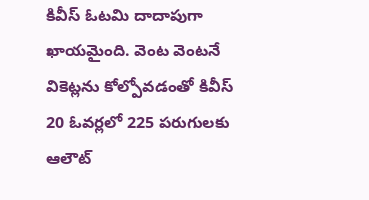కివీస్ ఓటమి దాదాపుగా ఖాయమైంది. వెంట వెంటనే వికెట్లను కోల్పోవడంతో కివీస్ 20 ఓవర్లలో 225 పరుగులకు ఆలౌట్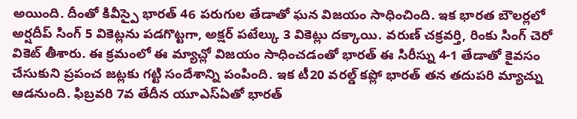అయింది. దీంతో కివీస్పై భారత్ 46 పరుగుల తేడాతో ఘన విజయం సాధించింది. ఇక భారత బౌలర్లలో అర్షదీప్ సింగ్ 5 వికెట్లను పడగొట్టగా, అక్షర్ పటేల్కు 3 వికెట్లు దక్కాయి. వరుణ్ చక్రవర్తి, రింకు సింగ్ చెరో వికెట్ తీశారు. ఈ క్రమంలో ఈ మ్యాచ్లో విజయం సాధించడంతో భారత్ ఈ సిరీస్ను 4-1 తేడాతో కైవసం చేసుకుని ప్రపంచ జట్లకు గట్టి సందేశాన్ని పంపింది. ఇక టీ20 వరల్డ్ కప్లో భారత్ తన తదుపరి మ్యాచ్ను ఆడనుంది. ఫిబ్రవరి 7వ తేదీన యూఎస్ఏతో భారత్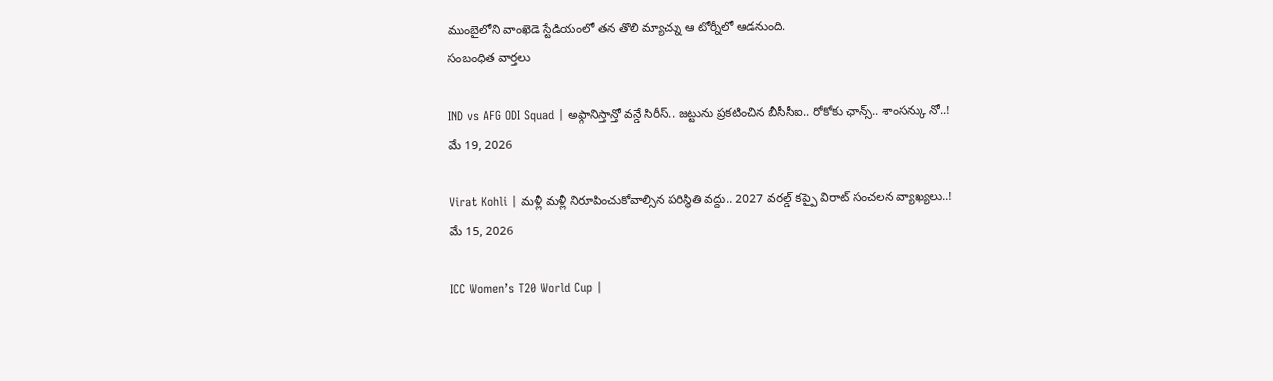ముంబైలోని వాంఖెడె స్టేడియంలో తన తొలి మ్యాచ్ను ఆ టోర్నీలో ఆడనుంది.
సంబంధిత వార్తలు

IND vs AFG ODI Squad | అఫ్గానిస్తాన్తో వన్డే సిరీస్.. జట్టును ప్రకటించిన బీసీసీఐ.. రోకోకు ఛాన్స్.. శాంసన్కు నో..!
మే 19, 2026

Virat Kohli | మళ్లీ మళ్లీ నిరూపించుకోవాల్సిన పరిస్థితి వద్దు.. 2027 వరల్డ్ కప్పై విరాట్ సంచలన వ్యాఖ్యలు..!
మే 15, 2026

ICC Women’s T20 World Cup |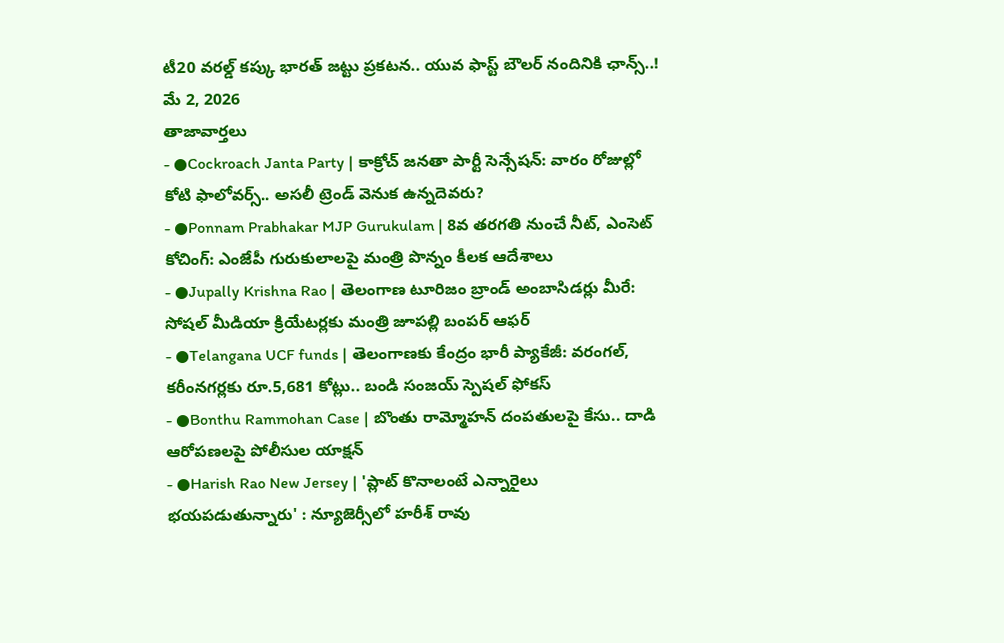టీ20 వరల్డ్ కప్కు భారత్ జట్టు ప్రకటన.. యువ ఫాస్ట్ బౌలర్ నందినికి ఛాన్స్..!
మే 2, 2026
తాజావార్తలు
- ●Cockroach Janta Party | కాక్రోచ్ జనతా పార్టీ సెన్సేషన్: వారం రోజుల్లో కోటి ఫాలోవర్స్.. అసలీ ట్రెండ్ వెనుక ఉన్నదెవరు?
- ●Ponnam Prabhakar MJP Gurukulam | 8వ తరగతి నుంచే నీట్, ఎంసెట్ కోచింగ్: ఎంజేపీ గురుకులాలపై మంత్రి పొన్నం కీలక ఆదేశాలు
- ●Jupally Krishna Rao | తెలంగాణ టూరిజం బ్రాండ్ అంబాసిడర్లు మీరే: సోషల్ మీడియా క్రియేటర్లకు మంత్రి జూపల్లి బంపర్ ఆఫర్
- ●Telangana UCF funds | తెలంగాణకు కేంద్రం భారీ ప్యాకేజీ: వరంగల్, కరీంనగర్లకు రూ.5,681 కోట్లు.. బండి సంజయ్ స్పెషల్ ఫోకస్
- ●Bonthu Rammohan Case | బొంతు రామ్మోహన్ దంపతులపై కేసు.. దాడి ఆరోపణలపై పోలీసుల యాక్షన్
- ●Harish Rao New Jersey | 'ప్లాట్ కొనాలంటే ఎన్నారైలు భయపడుతున్నారు' : న్యూజెర్సీలో హరీశ్ రావు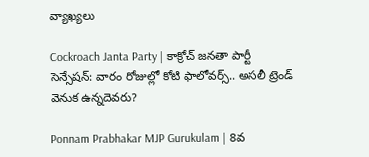వ్యాఖ్యలు

Cockroach Janta Party | కాక్రోచ్ జనతా పార్టీ సెన్సేషన్: వారం రోజుల్లో కోటి ఫాలోవర్స్.. అసలీ ట్రెండ్ వెనుక ఉన్నదెవరు?

Ponnam Prabhakar MJP Gurukulam | 8వ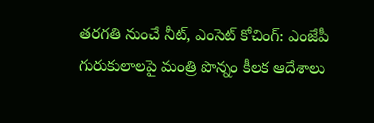తరగతి నుంచే నీట్, ఎంసెట్ కోచింగ్: ఎంజేపీ గురుకులాలపై మంత్రి పొన్నం కీలక ఆదేశాలు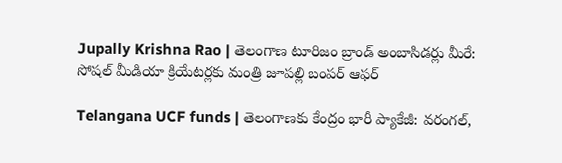Jupally Krishna Rao | తెలంగాణ టూరిజం బ్రాండ్ అంబాసిడర్లు మీరే: సోషల్ మీడియా క్రియేటర్లకు మంత్రి జూపల్లి బంపర్ ఆఫర్

Telangana UCF funds | తెలంగాణకు కేంద్రం భారీ ప్యాకేజీ: వరంగల్,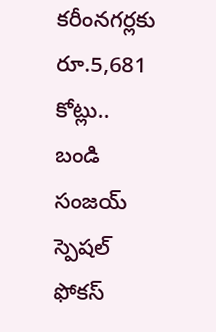కరీంనగర్లకు రూ.5,681 కోట్లు.. బండి సంజయ్ స్పెషల్ ఫోకస్